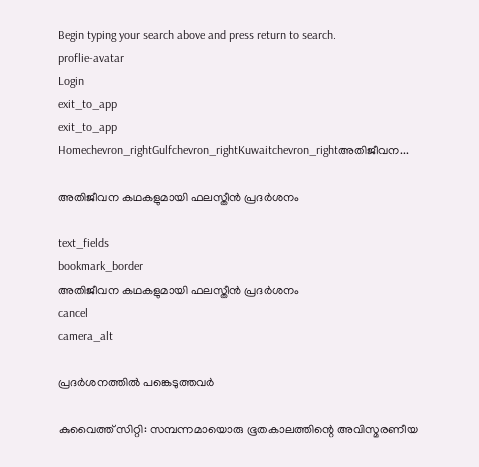Begin typing your search above and press return to search.
proflie-avatar
Login
exit_to_app
exit_to_app
Homechevron_rightGulfchevron_rightKuwaitchevron_rightഅതിജീവന...

അതിജീവന കഥകളുമായി ഫലസ്തീൻ പ്രദർശനം

text_fields
bookmark_border
അതിജീവന കഥകളുമായി ഫലസ്തീൻ പ്രദർശനം
cancel
camera_alt

പ്രദർശനത്തിൽ പങ്കെടുത്തവർ

കുവൈത്ത് സിറ്റി: സമ്പന്നമായൊരു ഭൂതകാലത്തിന്റെ അവിസ്മരണീയ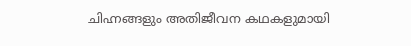ചിഹ്നങ്ങളും അതിജീവന കഥകളുമായി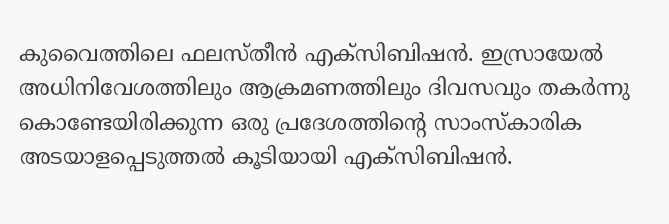കുവൈത്തിലെ ഫലസ്തീൻ എക്സിബിഷൻ. ഇസ്രായേൽ അധിനിവേശത്തിലും ആക്രമണത്തിലും ദിവസവും തകർന്നു കൊണ്ടേയിരിക്കുന്ന ഒരു പ്രദേശത്തിന്റെ സാംസ്കാരിക അടയാളപ്പെടുത്തൽ കൂടിയായി എക്സിബിഷൻ.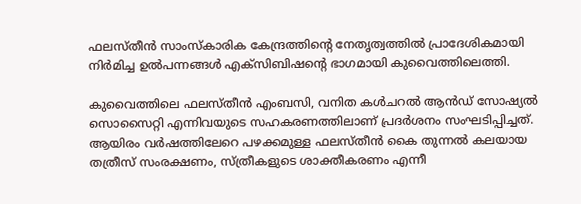ഫലസ്തീൻ സാംസ്കാരിക കേന്ദ്രത്തിന്റെ നേതൃത്വത്തിൽ പ്രാദേശികമായി നിർമിച്ച ഉൽപന്നങ്ങൾ എക്സിബിഷന്റെ ഭാഗമായി കുവൈത്തിലെത്തി.

കുവൈത്തിലെ ഫലസ്തീൻ എംബസി, വനിത കൾചറൽ ആൻഡ് സോഷ്യൽ സൊസൈറ്റി എന്നിവയുടെ സഹകരണത്തിലാണ് പ്രദർശനം സംഘടിപ്പിച്ചത്. ആയിരം വർഷത്തിലേറെ പഴക്കമുള്ള ഫലസ്തീൻ കൈ തുന്നൽ കലയായ തത്രീസ് സംരക്ഷണം, സ്ത്രീകളുടെ ശാക്തീകരണം എന്നീ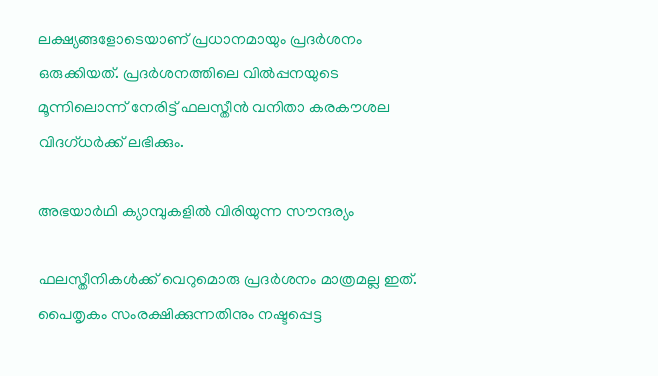ലക്ഷ്യങ്ങളോടെയാണ് പ്രധാനമായും പ്രദർശനം ഒരുക്കിയത്. പ്രദർശനത്തിലെ വിൽപ്പനയുടെ മൂന്നിലൊന്ന് നേരിട്ട് ഫലസ്തീൻ വനിതാ കരകൗശല വിദഗ്ധർക്ക് ലഭിക്കും.

അഭയാർഥി ക്യാമ്പുകളിൽ വിരിയുന്ന സൗന്ദര്യം

ഫലസ്തീനികൾക്ക് വെറുമൊരു പ്രദർശനം മാത്രമല്ല ഇത്. പൈതൃകം സംരക്ഷിക്കുന്നതിനും നഷ്ടപ്പെട്ട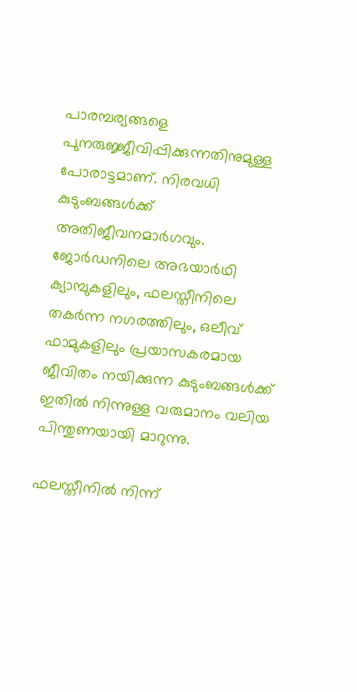പാരമ്പര്യങ്ങളെ പുനരുജ്ജീവിപ്പിക്കുന്നതിനുമുള്ള പോരാട്ടമാണ്. നിരവധി കുടുംബങ്ങൾക്ക് അതിജീവനമാർഗവും. ജോർഡനിലെ അഭയാർഥി ക്യാമ്പുകളിലും, ഫലസ്തീനിലെ തകർന്ന നഗരത്തിലും, ഒലീവ് ഫാമുകളിലും പ്രയാസകരമായ ജീവിതം നയിക്കുന്ന കുടുംബങ്ങൾക്ക് ഇതിൽ നിന്നുള്ള വരുമാനം വലിയ പിന്തുണയായി മാറുന്നു.

ഫലസ്തീനിൽ നിന്ന്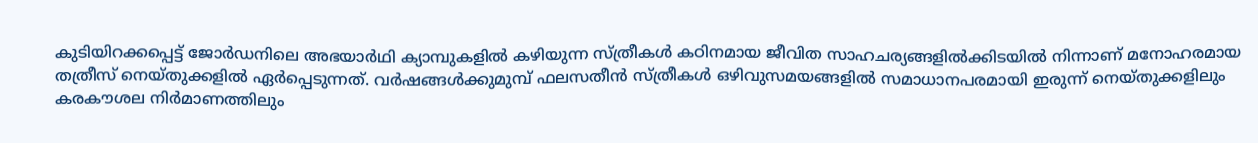കുടിയിറക്കപ്പെട്ട് ജോർഡനിലെ അഭയാർഥി ക്യാമ്പുകളിൽ കഴിയുന്ന സ്ത്രീകൾ കഠിനമായ ജീവിത സാഹചര്യങ്ങളിൽക്കിടയിൽ നിന്നാണ് മനോഹരമായ തത്രീസ് നെയ്തുക്കളിൽ ഏർപ്പെടുന്നത്. വർഷങ്ങൾക്കുമുമ്പ് ഫലസതീൻ സ്ത്രീകൾ ഒഴിവുസമയങ്ങളിൽ സമാധാനപരമായി ഇരുന്ന് നെയ്തുക്കളിലും കരകൗശല നിർമാണത്തിലും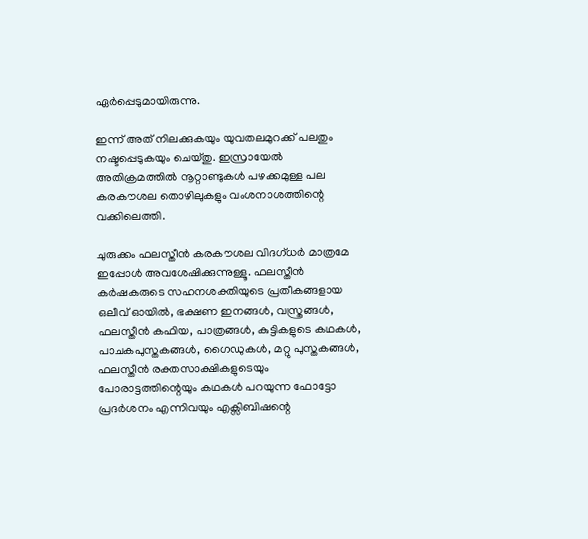ഏർപ്പെടുമായിരുന്നു.

ഇന്ന് അത് നിലക്കുകയും യുവതലമുറക്ക് പലതും നഷ്ടപ്പെടുകയും ചെയ്തു. ഇസ്രായേൽ അതിക്രമത്തിൽ നൂറ്റാണ്ടുകൾ പഴക്കമുള്ള പല കരകൗശല തൊഴിലുകളും വംശനാശത്തിന്റെ വക്കിലെത്തി.

ചുരുക്കം ഫലസ്തീൻ കരകൗശല വിദഗ്ധർ മാത്രമേ ഇപ്പോൾ അവശേഷിക്കുന്നുള്ളൂ. ഫലസ്തീൻ കർഷകരുടെ സഹനശക്തിയുടെ പ്രതീകങ്ങളായ ഒലീവ് ഓയിൽ, ഭക്ഷണ ഇനങ്ങൾ, വസ്ത്രങ്ങൾ, ഫലസ്തീൻ കഫിയ, പാത്രങ്ങൾ, കുട്ടികളുടെ കഥകൾ, പാചകപുസ്തകങ്ങൾ, ഗൈഡുകൾ, മറ്റു പുസ്തകങ്ങൾ, ഫലസ്തീൻ രക്തസാക്ഷികളുടെയും പോരാട്ടത്തിന്റെയും കഥകൾ പറയുന്ന ഫോട്ടോ പ്രദർശനം എന്നിവയും എക്സിബിഷന്റെ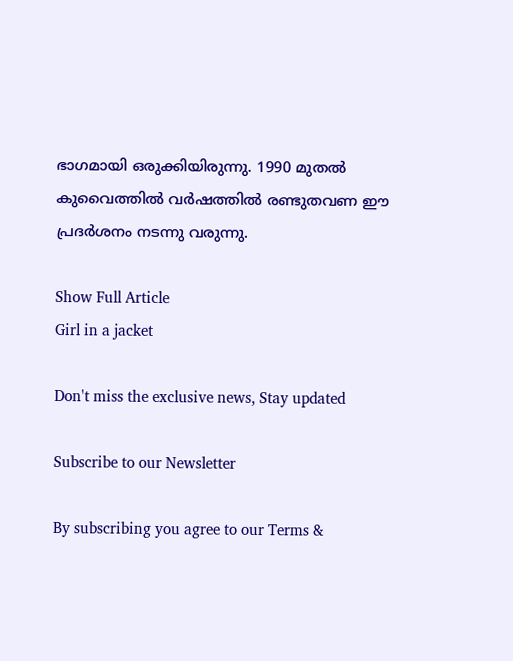ഭാഗമായി ഒരുക്കിയിരുന്നു. 1990 മുതൽ കുവൈത്തിൽ വർഷത്തിൽ രണ്ടുതവണ ഈ പ്രദർശനം നടന്നു വരുന്നു.

Show Full Article
Girl in a jacket

Don't miss the exclusive news, Stay updated

Subscribe to our Newsletter

By subscribing you agree to our Terms &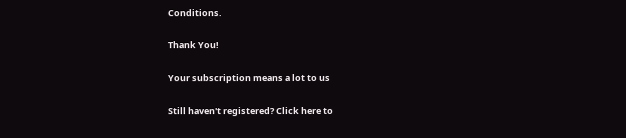Conditions.

Thank You!

Your subscription means a lot to us

Still haven't registered? Click here to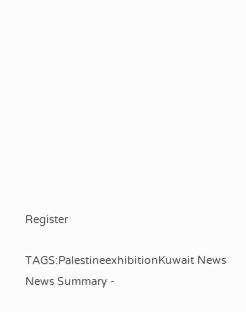Register

TAGS:PalestineexhibitionKuwait News
News Summary -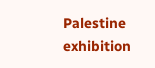Palestine exhibition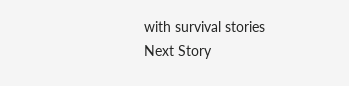with survival stories
Next Story